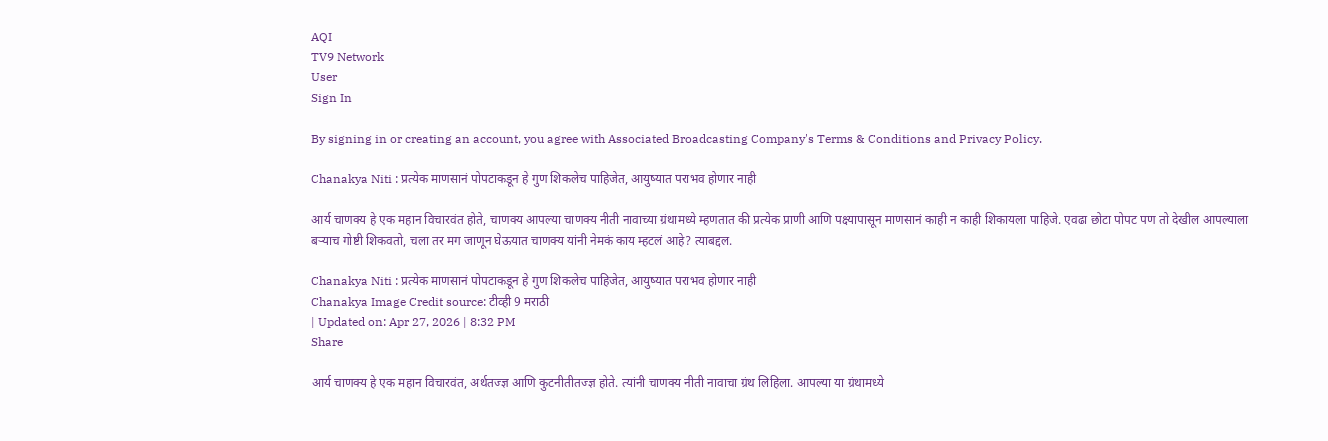AQI
TV9 Network
User
Sign In

By signing in or creating an account, you agree with Associated Broadcasting Company's Terms & Conditions and Privacy Policy.

Chanakya Niti : प्रत्येक माणसानं पोपटाकडून हे गुण शिकलेच पाहिजेत, आयुष्यात पराभव होणार नाही

आर्य चाणक्य हे एक महान विचारवंत होते, चाणक्य आपल्या चाणक्य नीती नावाच्या ग्रंथामध्ये म्हणतात की प्रत्येक प्राणी आणि पक्ष्यापासून माणसानं काही न काही शिकायला पाहिजे. एवढा छोटा पोपट पण तो देखील आपल्याला बऱ्याच गोष्टी शिकवतो, चला तर मग जाणून घेऊयात चाणक्य यांनी नेमकं काय म्हटलं आहे? त्याबद्दल.

Chanakya Niti : प्रत्येक माणसानं पोपटाकडून हे गुण शिकलेच पाहिजेत, आयुष्यात पराभव होणार नाही
Chanakya Image Credit source: टीव्ही 9 मराठी
| Updated on: Apr 27, 2026 | 8:32 PM
Share

आर्य चाणक्य हे एक महान विचारवंत, अर्थतज्ज्ञ आणि कुटनीतीतज्ज्ञ होते. त्यांनी चाणक्य नीती नावाचा ग्रंथ लिहिला. आपल्या या ग्रंथामध्ये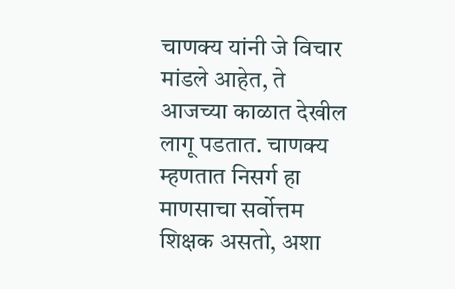चाणक्य यांनी जे विचार मांडले आहेत, ते आजच्या काळात देखील लागू पडतात. चाणक्य म्हणतात निसर्ग हा माणसाचा सर्वोत्तम शिक्षक असतो, अशा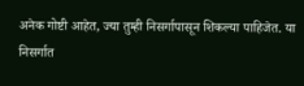अनेक गोष्टी आहेत, ज्या तुम्ही निसर्गापासून शिकल्या पाहिजेत. या निसर्गात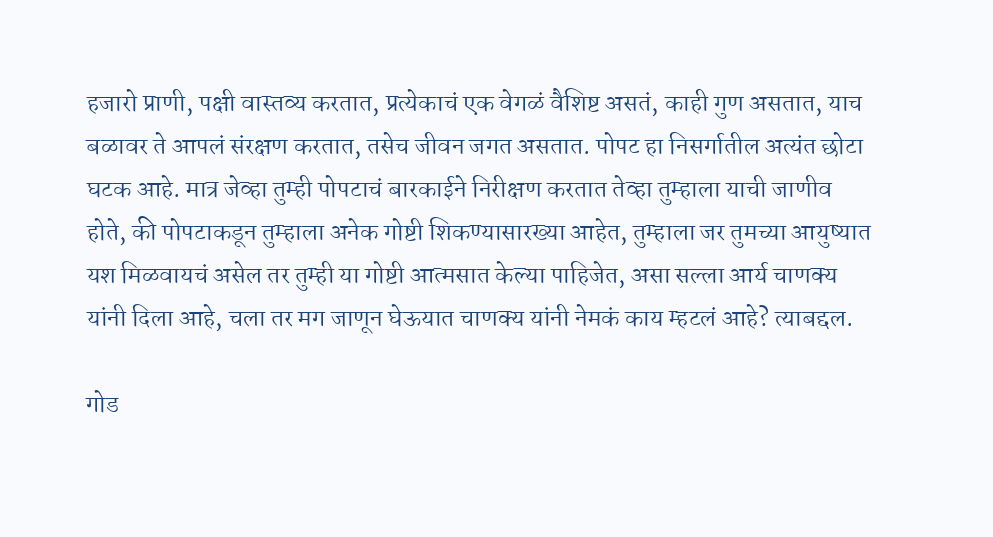हजारो प्राणी, पक्षी वास्तव्य करतात, प्रत्येकाचं एक वेगळं वैशिष्ट असतं, काही गुण असतात, याच बळावर ते आपलं संरक्षण करतात, तसेच जीवन जगत असतात. पोपट हा निसर्गातील अत्यंत छोटा घटक आहे. मात्र जेव्हा तुम्ही पोपटाचं बारकाईने निरीक्षण करतात तेव्हा तुम्हाला याची जाणीव होते, की पोपटाकडून तुम्हाला अनेक गोष्टी शिकण्यासारख्या आहेत, तुम्हाला जर तुमच्या आयुष्यात यश मिळवायचं असेल तर तुम्ही या गोष्टी आत्मसात केल्या पाहिजेत, असा सल्ला आर्य चाणक्य यांनी दिला आहे, चला तर मग जाणून घेऊयात चाणक्य यांनी नेमकं काय म्हटलं आहे? त्याबद्दल.

गोड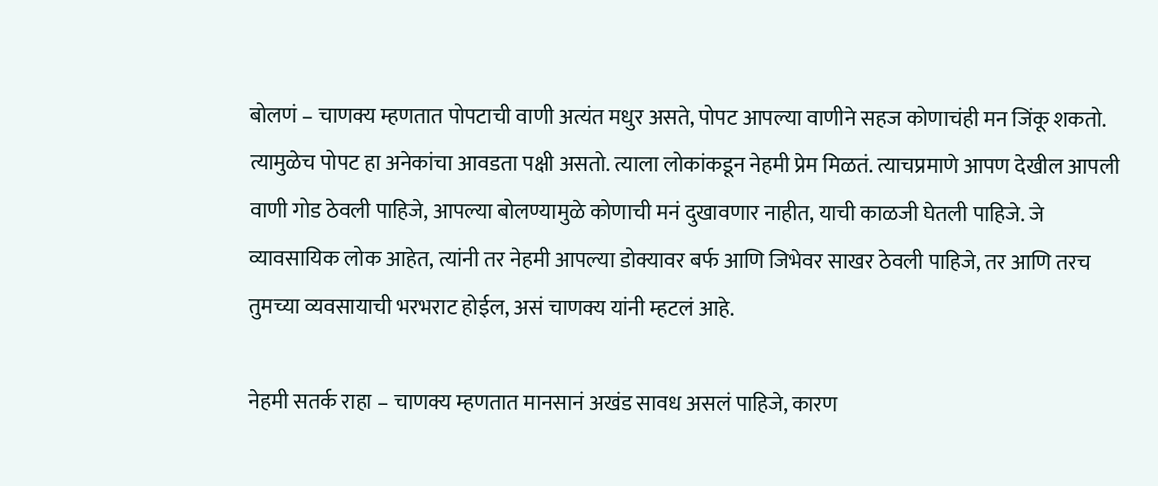बोलणं – चाणक्य म्हणतात पोपटाची वाणी अत्यंत मधुर असते, पोपट आपल्या वाणीने सहज कोणाचंही मन जिंकू शकतो. त्यामुळेच पोपट हा अनेकांचा आवडता पक्षी असतो. त्याला लोकांकडून नेहमी प्रेम मिळतं. त्याचप्रमाणे आपण देखील आपली वाणी गोड ठेवली पाहिजे, आपल्या बोलण्यामुळे कोणाची मनं दुखावणार नाहीत, याची काळजी घेतली पाहिजे. जे व्यावसायिक लोक आहेत, त्यांनी तर नेहमी आपल्या डोक्यावर बर्फ आणि जिभेवर साखर ठेवली पाहिजे, तर आणि तरच तुमच्या व्यवसायाची भरभराट होईल, असं चाणक्य यांनी म्हटलं आहे.

नेहमी सतर्क राहा – चाणक्य म्हणतात मानसानं अखंड सावध असलं पाहिजे, कारण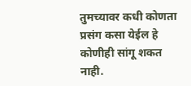तुमच्यावर कधी कोणता प्रसंग कसा येईल हे कोणीही सांगू शकत नाही.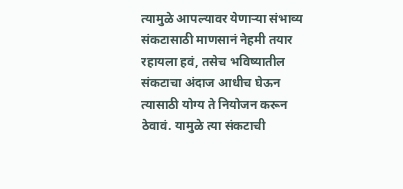त्यामुळे आपल्यावर येणाऱ्या संभाव्य संकटासाठी माणसानं नेहमी तयार रहायला हवं, तसेच भविष्यातील संकटाचा अंदाज आधीच घेऊन त्यासाठी योग्य ते नियोजन करून ठेवावं. यामुळे त्या संकटाची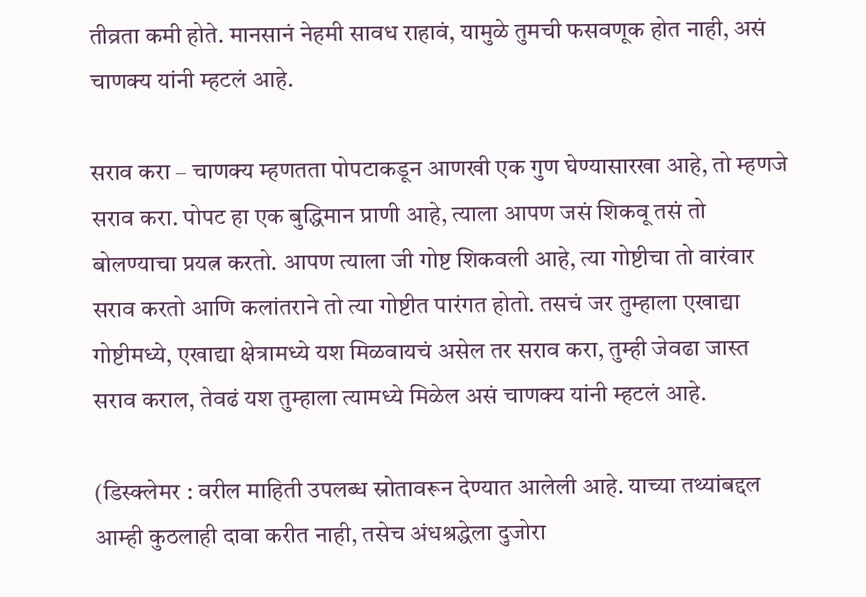तीव्रता कमी होते. मानसानं नेहमी सावध राहावं, यामुळे तुमची फसवणूक होत नाही, असं चाणक्य यांनी म्हटलं आहे.

सराव करा – चाणक्य म्हणतता पोपटाकडून आणखी एक गुण घेण्यासारखा आहे, तो म्हणजे सराव करा. पोपट हा एक बुद्धिमान प्राणी आहे, त्याला आपण जसं शिकवू तसं तो बोलण्याचा प्रयत्न करतो. आपण त्याला जी गोष्ट शिकवली आहे, त्या गोष्टीचा तो वारंवार सराव करतो आणि कलांतराने तो त्या गोष्टीत पारंगत होतो. तसचं जर तुम्हाला एखाद्या गोष्टीमध्ये, एखाद्या क्षेत्रामध्ये यश मिळवायचं असेल तर सराव करा, तुम्ही जेवढा जास्त सराव कराल, तेवढं यश तुम्हाला त्यामध्ये मिळेल असं चाणक्य यांनी म्हटलं आहे.

(डिस्क्लेमर : वरील माहिती उपलब्ध स्रोतावरून देण्यात आलेली आहे. याच्या तथ्यांबद्दल आम्ही कुठलाही दावा करीत नाही, तसेच अंधश्रद्धेला दुजोरा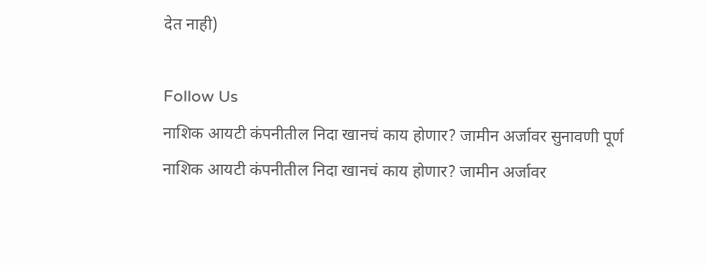देत नाही)

Follow Us
नाशिक आयटी कंपनीतील निदा खानचं काय होणार? जामीन अर्जावर सुनावणी पूर्ण
नाशिक आयटी कंपनीतील निदा खानचं काय होणार? जामीन अर्जावर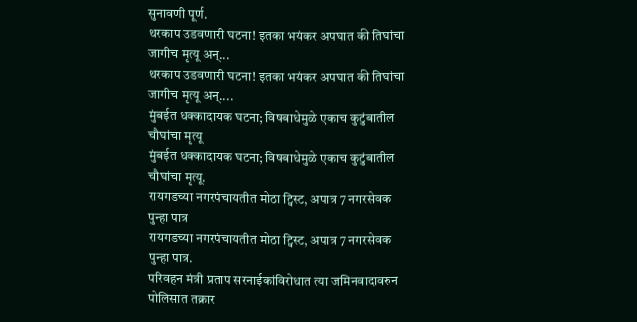सुनावणी पूर्ण.
थरकाप उडवणारी घटना! इतका भयंकर अपघात की तिघांचा जागीच मृत्यू अन्...
थरकाप उडवणारी घटना! इतका भयंकर अपघात की तिघांचा जागीच मृत्यू अन्....
मुंबईत धक्कादायक घटना; विषबाधेमुळे एकाच कुटुंबातील चौघांचा मृत्यू
मुंबईत धक्कादायक घटना; विषबाधेमुळे एकाच कुटुंबातील चौघांचा मृत्यू.
रायगडच्या नगरपंचायतीत मोठा ट्विस्ट, अपात्र 7 नगरसेवक पुन्हा पात्र
रायगडच्या नगरपंचायतीत मोठा ट्विस्ट, अपात्र 7 नगरसेवक पुन्हा पात्र.
परिवहन मंत्री प्रताप सरनाईकांविरोधात त्या जमिनवादावरुन पोलिसात तक्रार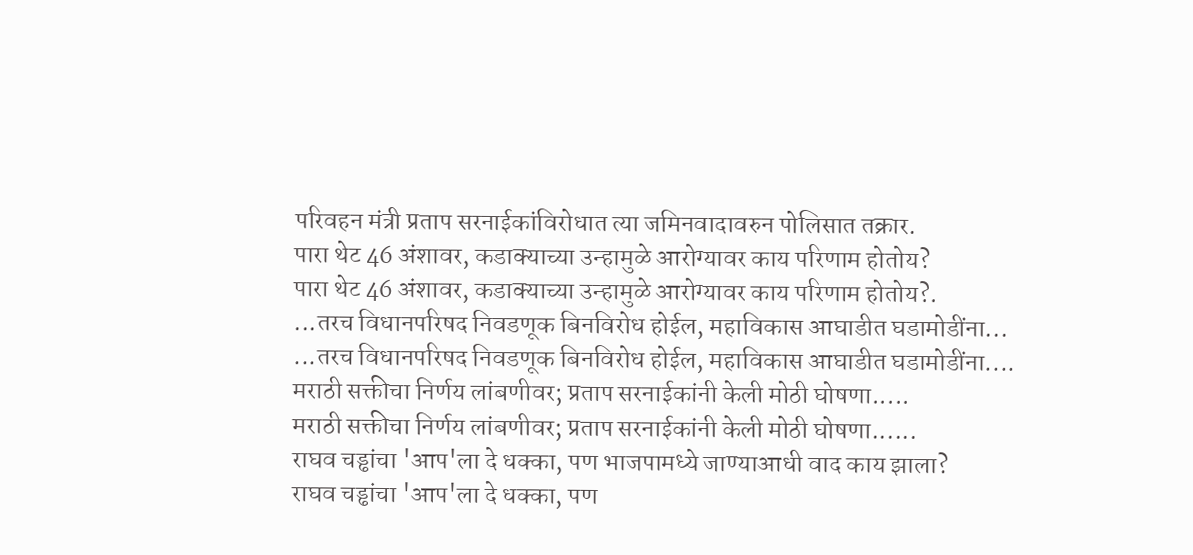परिवहन मंत्री प्रताप सरनाईकांविरोधात त्या जमिनवादावरुन पोलिसात तक्रार.
पारा थेट 46 अंशावर, कडाक्याच्या उन्हामुळे आरोग्यावर काय परिणाम होतोय?
पारा थेट 46 अंशावर, कडाक्याच्या उन्हामुळे आरोग्यावर काय परिणाम होतोय?.
...तरच विधानपरिषद निवडणूक बिनविरोध होईल, महाविकास आघाडीत घडामोडींना...
...तरच विधानपरिषद निवडणूक बिनविरोध होईल, महाविकास आघाडीत घडामोडींना....
मराठी सक्तीचा निर्णय लांबणीवर; प्रताप सरनाईकांनी केली मोठी घोषणा.....
मराठी सक्तीचा निर्णय लांबणीवर; प्रताप सरनाईकांनी केली मोठी घोषणा......
राघव चड्ढांचा 'आप'ला दे धक्का, पण भाजपामध्ये जाण्याआधी वाद काय झाला?
राघव चड्ढांचा 'आप'ला दे धक्का, पण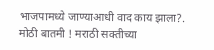भाजपामध्ये जाण्याआधी वाद काय झाला?.
मोठी बातमी ! मराठी सक्तीच्या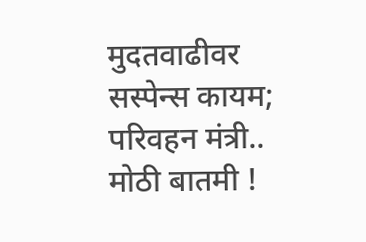मुदतवाढीवर सस्पेन्स कायम; परिवहन मंत्री..
मोठी बातमी !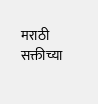मराठी सक्तीच्या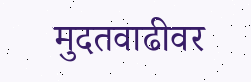मुदतवाढीवर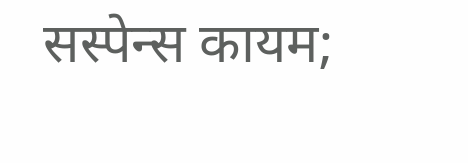सस्पेन्स कायम;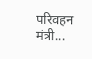परिवहन मंत्री...